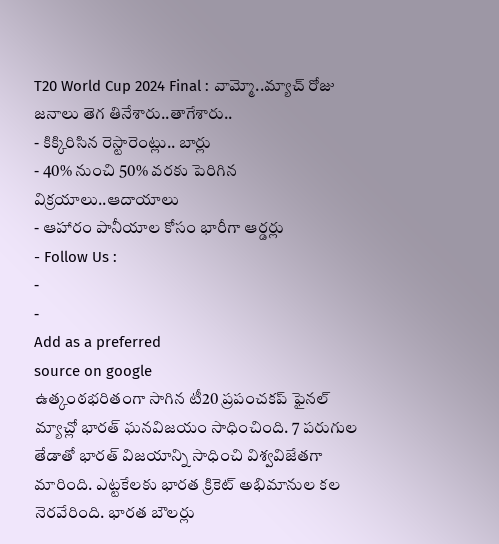T20 World Cup 2024 Final : వామ్మో..మ్యాచ్ రోజు జనాలు తెగ తినేశారు..తాగేశారు..
- కిక్కిరిసిన రెస్టారెంట్లు.. బార్లు
- 40% నుంచి 50% వరకు పెరిగిన విక్రయాలు..ఆదాయాలు
- ఆహారం పానీయాల కోసం భారీగా ఆర్డర్లు
- Follow Us :
-
-
Add as a preferred
source on google
ఉత్కంఠభరితంగా సాగిన టీ20 ప్రపంచకప్ ఫైనల్ మ్యాచ్లో భారత్ ఘనవిజయం సాధించింది. 7 పరుగుల తేడాతో భారత్ విజయాన్ని సాధించి విశ్వవిజేతగా మారింది. ఎట్టకేలకు భారత క్రికెట్ అభిమానుల కల నెరవేరింది. భారత బౌలర్లు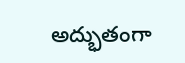అద్భుతంగా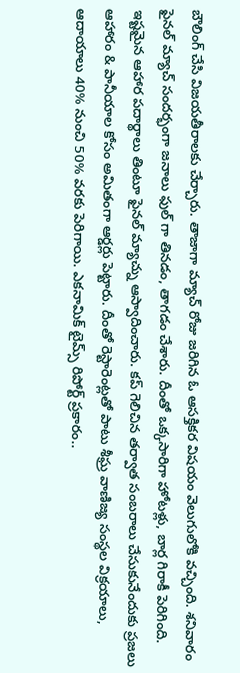బౌలింగ్ చేసి విజయతీరాలకు చేర్చారు. తాజాగా మ్యాచ్ రోజు జరిగిన ఓ ఆసక్తికర విషయం వెలుగులోకి వచ్చింది. శనివారం ఫైనల్ మ్యాచ్ సందర్భంగా జనాలు ఫుల్ గా తినడం, తాగడం చేశారు. దీంతో ఒక్కసారిగా హోటళ్లు, బార్ల గిరాకీ పెరిగింది. ఇష్టమైన ఆహార పదార్థాలు తింటూ ఫైనల్ మ్యాచ్ను ఆస్వాదించారు. కప్ గెలిచిన తర్వాత సంబరాలు చేసుకునేందుకు ప్రజలు ఆహారం & పానీయాల కోసం అమితంగా ఆర్డర్లు పెట్టారు. దీంతో రెస్టారెంట్లతో పాటు శీఘ్ర వాణిజ్య సంస్థల విక్రయాలు, ఆదాయాలు 40% నుంచి 50% వరకు పెరిగాయి. ఎకనామిక్ టైమ్స్ రిపోర్ట్ ప్రకారం..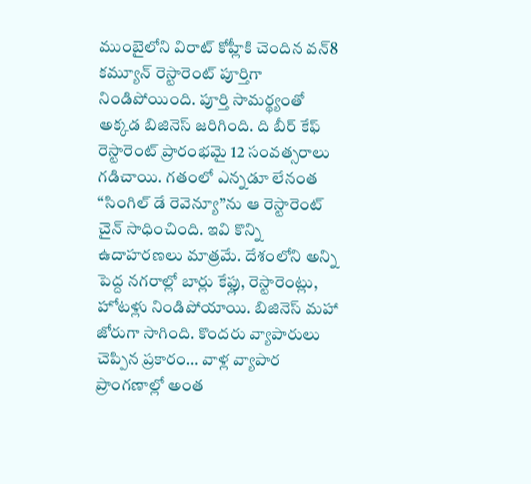ముంబైలోని విరాట్ కోహ్లీకి చెందిన వన్8 కమ్యూన్ రెస్టారెంట్ పూర్తిగా నిండిపోయింది. పూర్తి సామర్థ్యంతో అక్కడ బిజినెస్ జరిగింది. ది బీర్ కేఫ్ రెస్టారెంట్ ప్రారంభమై 12 సంవత్సరాలు గడిచాయి. గతంలో ఎన్నడూ లేనంత “సింగిల్ డే రెవెన్యూ”ను ఆ రెస్టారెంట్ చైన్ సాధించింది. ఇవి కొన్ని ఉదాహరణలు మాత్రమే. దేశంలోని అన్ని పెద్ద నగరాల్లో బార్లు కేఫ్లు, రెస్టారెంట్లు, హోటళ్లు నిండిపోయాయి. బిజినెస్ మహా జోరుగా సాగింది. కొందరు వ్యాపారులు చెప్పిన ప్రకారం… వాళ్ల వ్యాపార ప్రాంగణాల్లో అంత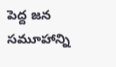పెద్ద జన సమూహాన్ని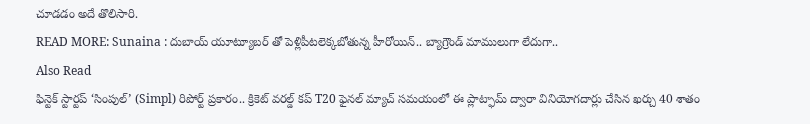చూడడం అదే తొలిసారి.
READ MORE: Sunaina : దుబాయ్ యూట్యూబర్ తో పెళ్లిపీటలెక్కబోతున్న హీరోయిన్.. బ్యాగ్రౌండ్ మాములుగా లేదుగా..
Also Read
ఫిన్టెక్ స్టార్టప్ ‘సింపుల్’ (Simpl) రిపోర్ట్ ప్రకారం.. క్రికెట్ వరల్డ్ కప్ T20 ఫైనల్ మ్యాచ్ సమయంలో ఈ ప్లాట్ఫామ్ ద్వారా వినియోగదార్లు చేసిన ఖర్చు 40 శాతం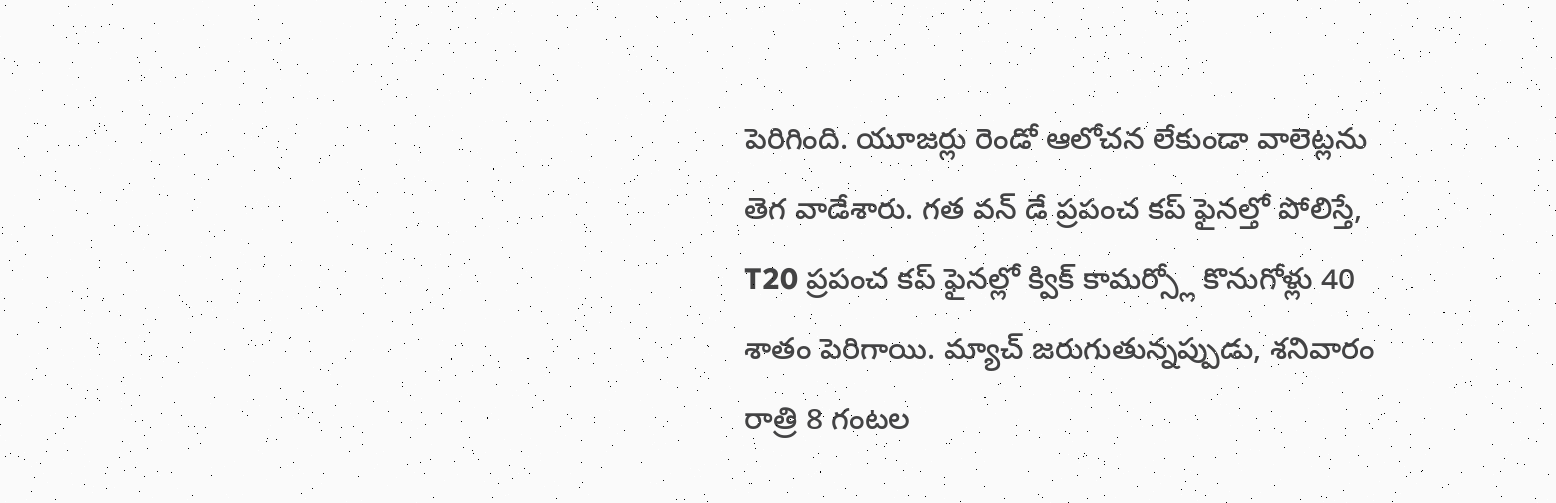పెరిగింది. యూజర్లు రెండో ఆలోచన లేకుండా వాలెట్లను తెగ వాడేశారు. గత వన్ డే ప్రపంచ కప్ ఫైనల్తో పోలిస్తే, T20 ప్రపంచ కప్ ఫైనల్లో క్విక్ కామర్స్లో కొనుగోళ్లు 40 శాతం పెరిగాయి. మ్యాచ్ జరుగుతున్నప్పుడు, శనివారం రాత్రి 8 గంటల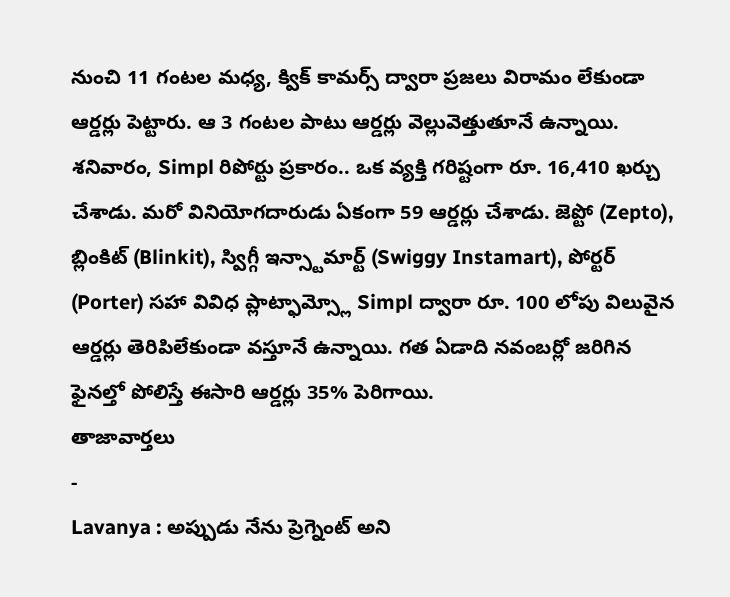నుంచి 11 గంటల మధ్య, క్విక్ కామర్స్ ద్వారా ప్రజలు విరామం లేకుండా ఆర్డర్లు పెట్టారు. ఆ 3 గంటల పాటు ఆర్డర్లు వెల్లువెత్తుతూనే ఉన్నాయి. శనివారం, Simpl రిపోర్టు ప్రకారం.. ఒక వ్యక్తి గరిష్టంగా రూ. 16,410 ఖర్చు చేశాడు. మరో వినియోగదారుడు ఏకంగా 59 ఆర్డర్లు చేశాడు. జెప్టో (Zepto), బ్లింకిట్ (Blinkit), స్విగ్గీ ఇన్స్టామార్ట్ (Swiggy Instamart), పోర్టర్ (Porter) సహా వివిధ ప్లాట్ఫామ్స్లో Simpl ద్వారా రూ. 100 లోపు విలువైన ఆర్డర్లు తెరిపిలేకుండా వస్తూనే ఉన్నాయి. గత ఏడాది నవంబర్లో జరిగిన ఫైనల్తో పోలిస్తే ఈసారి ఆర్డర్లు 35% పెరిగాయి.
తాజావార్తలు
-
Lavanya : అప్పుడు నేను ప్రెగ్నెంట్ అని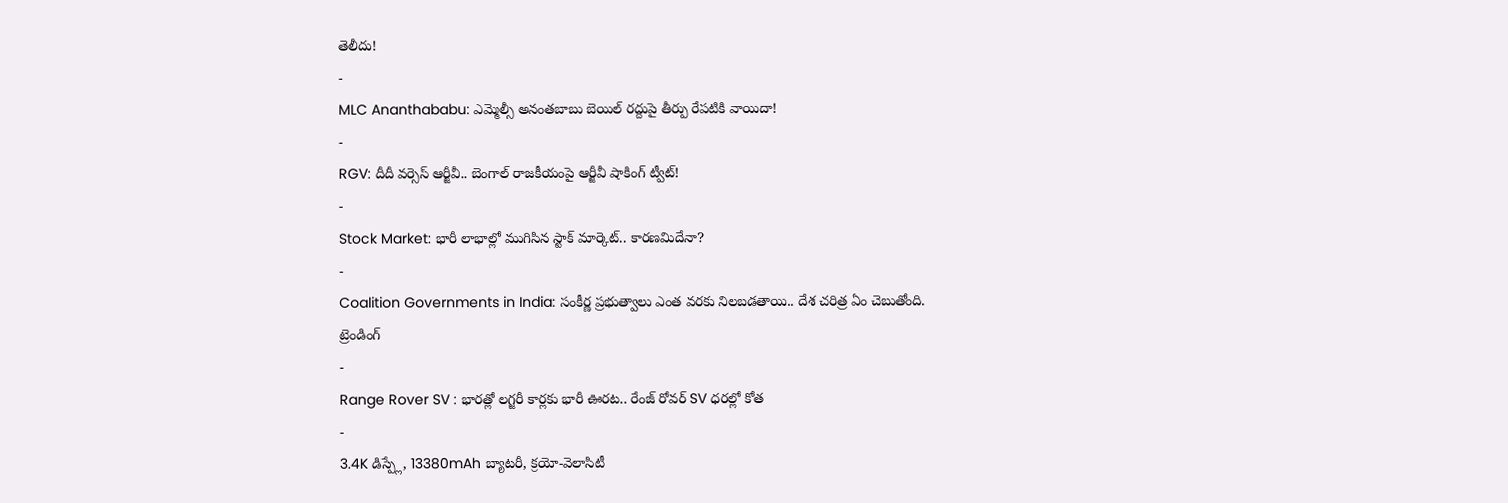తెలీదు!
-
MLC Ananthababu: ఎమ్మెల్సీ అనంతబాబు బెయిల్ రద్దుపై తీర్పు రేపటికి వాయిదా!
-
RGV: దీదీ వర్సెస్ ఆర్జీవీ.. బెంగాల్ రాజకీయంపై ఆర్జీవీ షాకింగ్ ట్వీట్!
-
Stock Market: భారీ లాభాల్లో ముగిసిన స్టాక్ మార్కెట్.. కారణమిదేనా?
-
Coalition Governments in India: సంకీర్ణ ప్రభుత్వాలు ఎంత వరకు నిలబడతాయి.. దేశ చరిత్ర ఏం చెబుతోంది.
ట్రెండింగ్
-
Range Rover SV : భారత్లో లగ్జరీ కార్లకు భారీ ఊరట.. రేంజ్ రోవర్ SV ధరల్లో కోత
-
3.4K డిస్ప్లే, 13380mAh బ్యాటరీ, క్రయో-వెలాసిటీ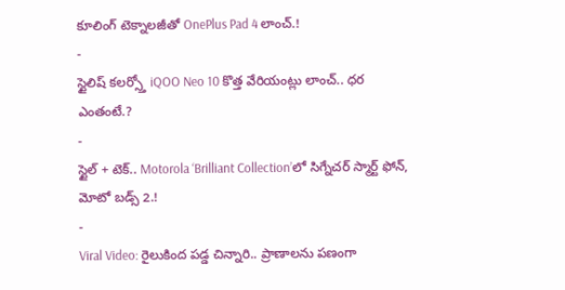కూలింగ్ టెక్నాలజీతో OnePlus Pad 4 లాంచ్.!
-
స్టైలిష్ కలర్స్తో iQOO Neo 10 కొత్త వేరియంట్లు లాంచ్.. ధర ఎంతంటే.?
-
స్టైల్ + టెక్.. Motorola ‘Brilliant Collection’లో సిగ్నేచర్ స్మార్ట్ ఫోన్, మోటో బడ్స్ 2.!
-
Viral Video: రైలుకింద పడ్డ చిన్నారి.. ప్రాణాలను పణంగా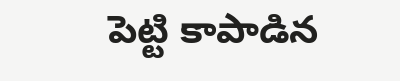పెట్టి కాపాడిన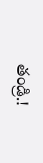తండ్రి.!